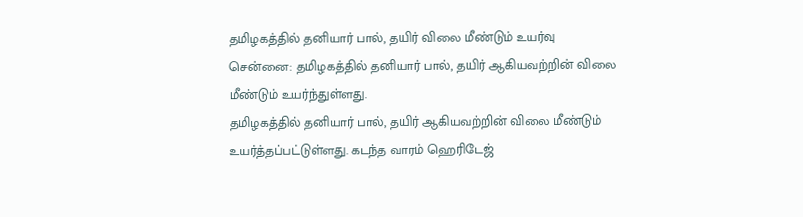தமிழகத்தில் தனியார் பால், தயிர் விலை மீண்டும் உயர்வு
சென்னை: தமிழகத்தில் தனியார் பால், தயிர் ஆகியவற்றின் விலை மீண்டும் உயர்ந்துள்ளது.
தமிழகத்தில் தனியார் பால், தயிர் ஆகியவற்றின் விலை மீண்டும் உயர்த்தப்பட்டுள்ளது. கடந்த வாரம் ஹெரிடேஜ்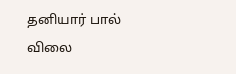தனியார் பால் விலை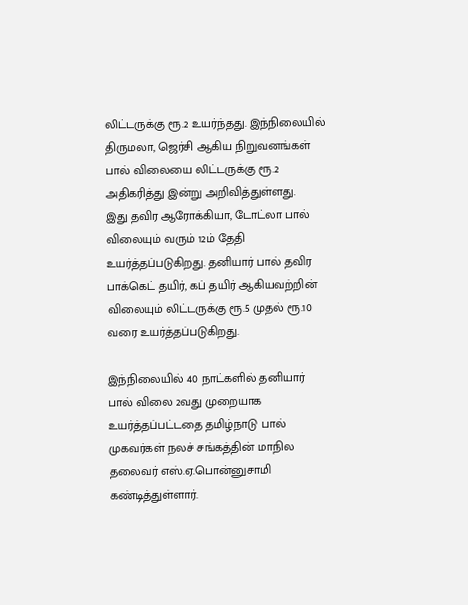லிட்டருக்கு ரூ.2 உயர்ந்தது. இந்நிலையில் திருமலா, ஜெர்சி ஆகிய நிறுவனங்கள் பால் விலையை லிட்டருக்கு ரூ.2 அதிகரித்து இன்று அறிவித்துள்ளது.
இது தவிர ஆரோக்கியா, டோட்லா பால் விலையும் வரும் 12ம் தேதி உயர்த்தப்படுகிறது. தனியார் பால் தவிர பாக்கெட் தயிர், கப் தயிர் ஆகியவற்றின் விலையும் லிட்டருக்கு ரூ.5 முதல் ரூ.10 வரை உயர்த்தப்படுகிறது.

இந்நிலையில் 40 நாட்களில் தனியார் பால் விலை 2வது முறையாக உயர்த்தப்பட்டதை தமிழ்நாடு பால் முகவர்கள் நலச் சங்கத்தின் மாநில தலைவர் எஸ்.ஏ.பொன்னுசாமி கண்டித்துள்ளார்.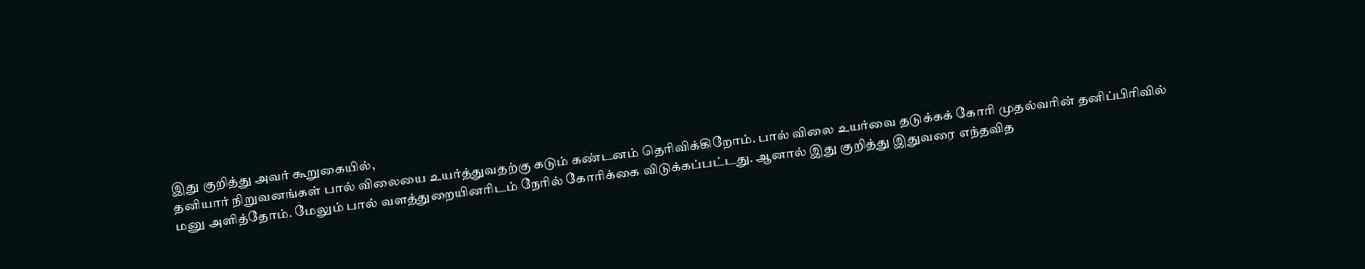இது குறித்து அவர் கூறுகையில்,
தனியார் நிறுவனங்கள் பால் விலையை உயர்த்துவதற்கு கடும் கண்டனம் தெரிவிக்கிறோம். பால் விலை உயர்வை தடுக்கக் கோரி முதல்வரின் தனிப்பிரிவில் மனு அளித்தோம். மேலும் பால் வளத்துறையினரிடம் நேரில் கோரிக்கை விடுக்கப்பட்டது. ஆனால் இது குறித்து இதுவரை எந்தவித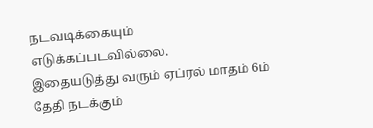நடவடிக்கையும் எடுக்கப்படவில்லை.
இதையடுத்து வரும் ஏப்ரல் மாதம் 6ம் தேதி நடக்கும்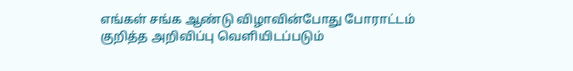எங்கள் சங்க ஆண்டு விழாவின்போது போராட்டம் குறித்த அறிவிப்பு வெளியிடப்படும்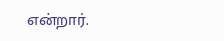என்றார்.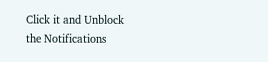Click it and Unblock the Notifications